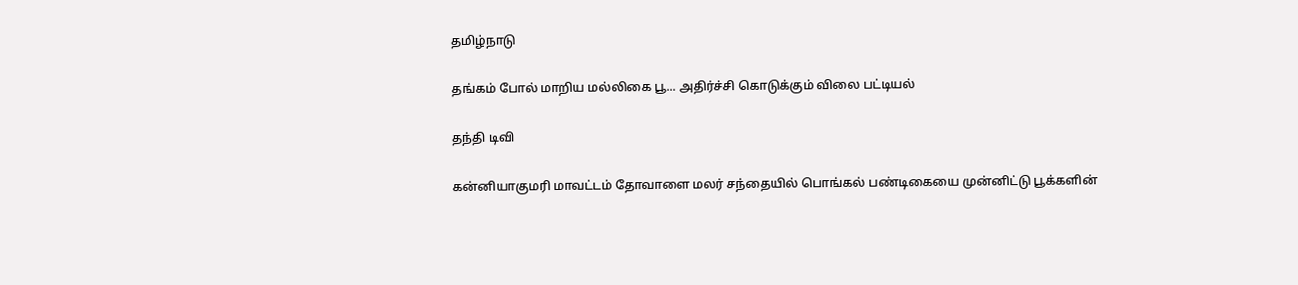தமிழ்நாடு

தங்கம் போல் மாறிய மல்லிகை பூ... அதிர்ச்சி கொடுக்கும் விலை பட்டியல்

தந்தி டிவி

கன்னியாகுமரி மாவட்டம் தோவாளை மலர் சந்தையில் பொங்கல் பண்டிகையை முன்னிட்டு பூக்களின்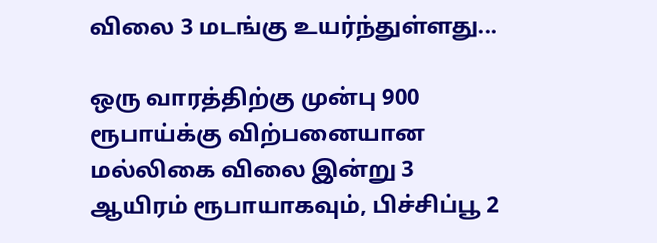விலை 3 மடங்கு உயர்ந்துள்ளது...

ஒரு வாரத்திற்கு முன்பு 900 ரூபாய்க்கு விற்பனையான மல்லிகை விலை இன்று 3 ஆயிரம் ரூபாயாகவும், பிச்சிப்பூ 2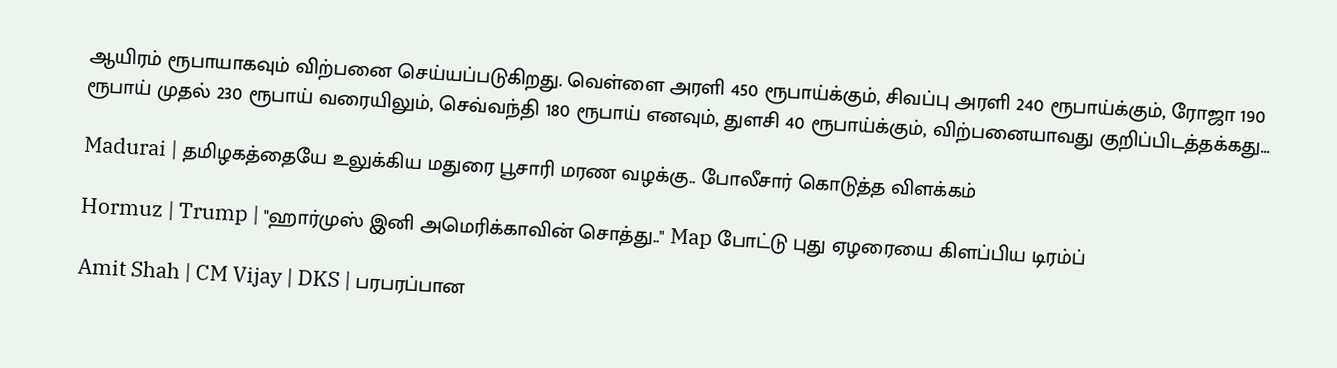ஆயிரம் ரூபாயாகவும் விற்பனை செய்யப்படுகிறது. வெள்ளை அரளி 450 ரூபாய்க்கும், சிவப்பு அரளி 240 ரூபாய்க்கும், ரோஜா 190 ரூபாய் முதல் 230 ரூபாய் வரையிலும், செவ்வந்தி 180 ரூபாய் எனவும், துளசி 40 ரூபாய்க்கும், விற்பனையாவது குறிப்பிடத்தக்கது...

Madurai | தமிழகத்தையே உலுக்கிய மதுரை பூசாரி மரண வழக்கு.. போலீசார் கொடுத்த விளக்கம்

Hormuz | Trump | "ஹார்முஸ் இனி அமெரிக்காவின் சொத்து.." Map போட்டு புது ஏழரையை கிளப்பிய டிரம்ப்

Amit Shah | CM Vijay | DKS | பரபரப்பான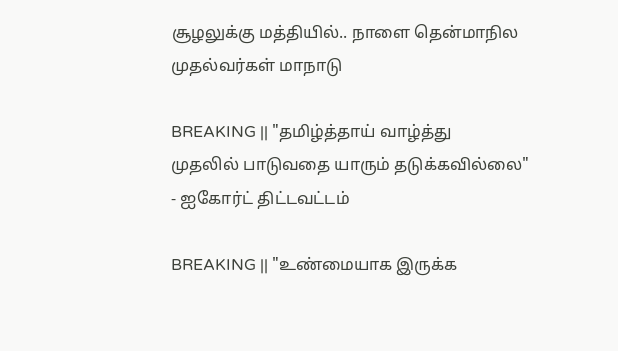சூழலுக்கு மத்தியில்.. நாளை தென்மாநில முதல்வர்கள் மாநாடு

BREAKING || "தமிழ்த்தாய் வாழ்த்து முதலில் பாடுவதை யாரும் தடுக்கவில்லை" - ஐகோர்ட் திட்டவட்டம்

BREAKING || "உண்மையாக இருக்க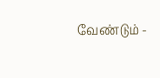வேண்டும் -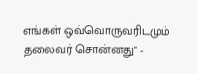எங்கள் ஒவ்வொருவரிடமும் தலைவர் சொன்னது" -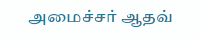அமைச்சர் ஆதவ்